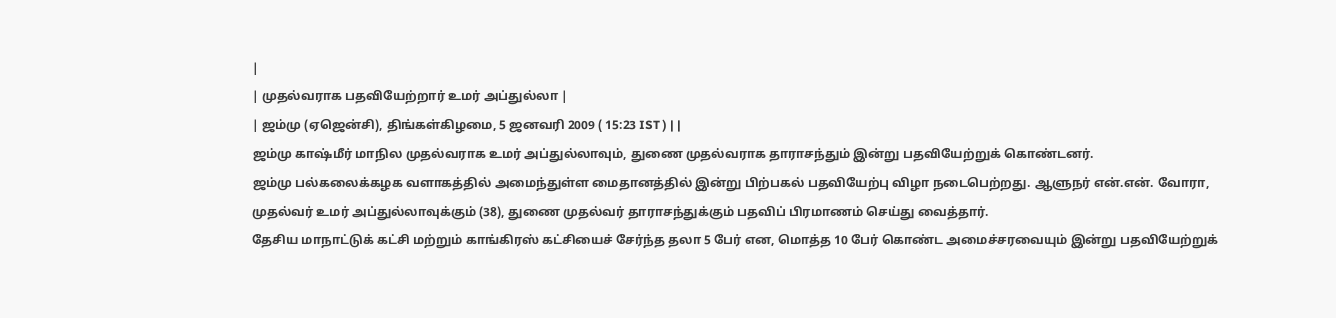|
| முதல்வராக பதவியேற்றார் உமர் அப்துல்லா |
| ஜம்மு (ஏஜென்சி), திங்கள்கிழமை, 5 ஜனவரி 2009 ( 15:23 IST ) | |
ஜம்மு காஷ்மீர் மாநில முதல்வராக உமர் அப்துல்லாவும், துணை முதல்வராக தாராசந்தும் இன்று பதவியேற்றுக் கொண்டனர்.
ஜம்மு பல்கலைக்கழக வளாகத்தில் அமைந்துள்ள மைதானத்தில் இன்று பிற்பகல் பதவியேற்பு விழா நடைபெற்றது. ஆளுநர் என்.என். வோரா, முதல்வர் உமர் அப்துல்லாவுக்கும் (38), துணை முதல்வர் தாராசந்துக்கும் பதவிப் பிரமாணம் செய்து வைத்தார்.
தேசிய மாநாட்டுக் கட்சி மற்றும் காங்கிரஸ் கட்சியைச் சேர்ந்த தலா 5 பேர் என, மொத்த 10 பேர் கொண்ட அமைச்சரவையும் இன்று பதவியேற்றுக்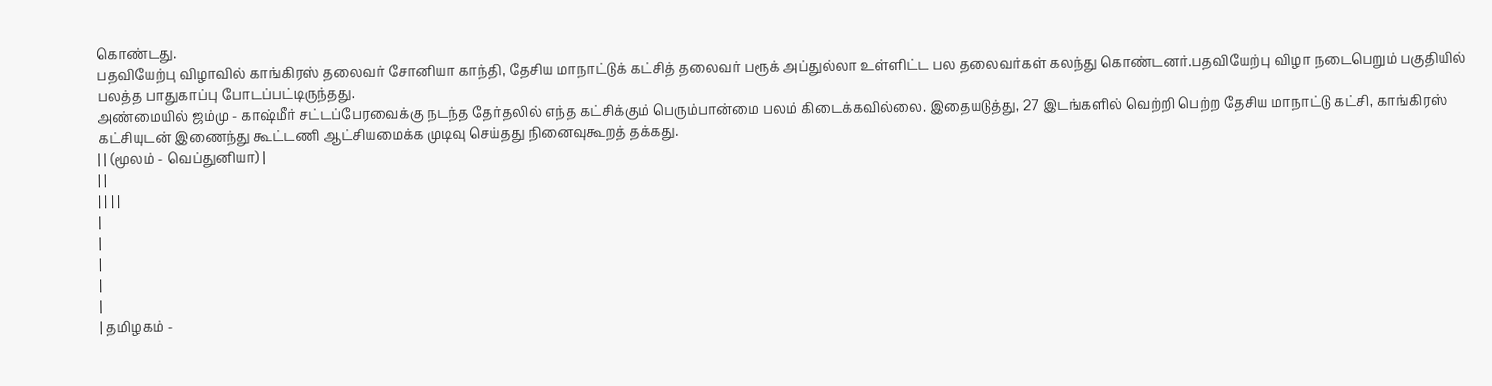கொண்டது.
பதவியேற்பு விழாவில் காங்கிரஸ் தலைவர் சோனியா காந்தி, தேசிய மாநாட்டுக் கட்சித் தலைவர் பரூக் அப்துல்லா உள்ளிட்ட பல தலைவர்கள் கலந்து கொண்டனர்.பதவியேற்பு விழா நடைபெறும் பகுதியில் பலத்த பாதுகாப்பு போடப்பட்டிருந்தது.
அண்மையில் ஜம்மு - காஷ்மீர் சட்டப்பேரவைக்கு நடந்த தேர்தலில் எந்த கட்சிக்கும் பெரும்பான்மை பலம் கிடைக்கவில்லை. இதையடுத்து, 27 இடங்களில் வெற்றி பெற்ற தேசிய மாநாட்டு கட்சி, காங்கிரஸ் கட்சியுடன் இணைந்து கூட்டணி ஆட்சியமைக்க முடிவு செய்தது நினைவுகூறத் தக்கது.
| | (மூலம் - வெப்துனியா) |
| |
| | | |
|
|
|
|
|
| தமிழகம் -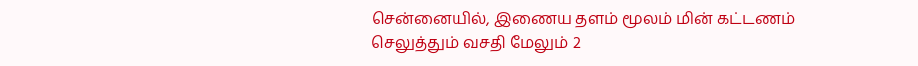சென்னையில், இணைய தளம் மூலம் மின் கட்டணம் செலுத்தும் வசதி மேலும் 2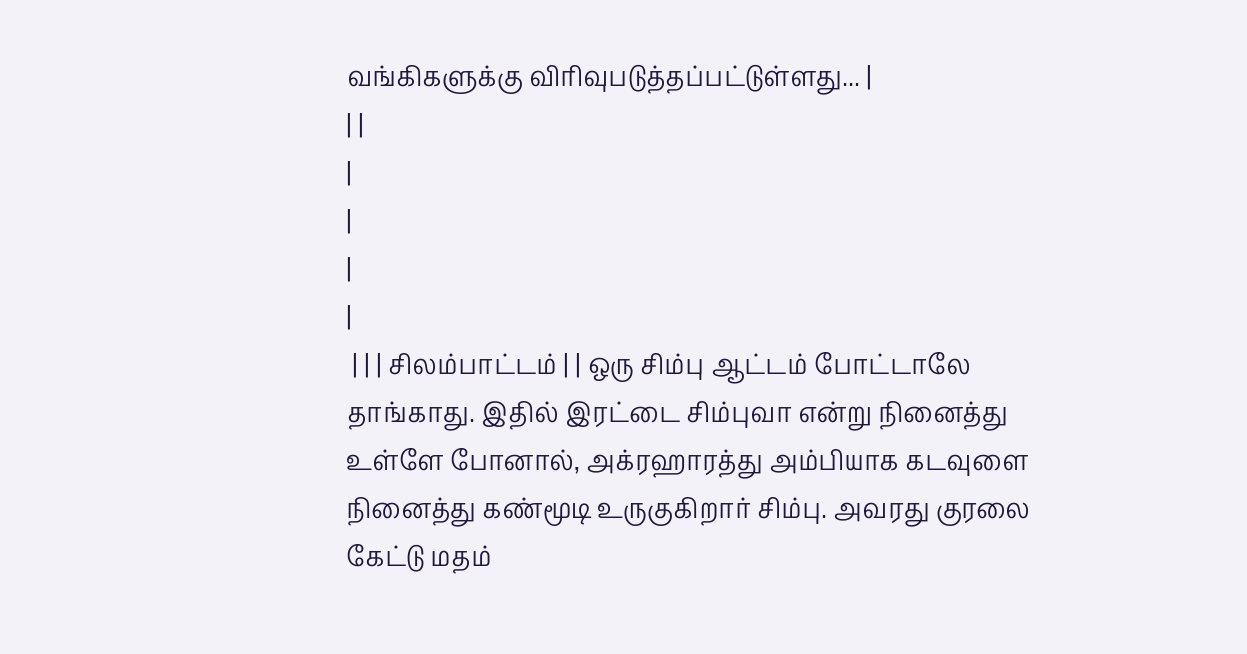வங்கிகளுக்கு விரிவுபடுத்தப்பட்டுள்ளது... |
| |
|
|
|
|
 | | | சிலம்பாட்டம் | | ஒரு சிம்பு ஆட்டம் போட்டாலே தாங்காது. இதில் இரட்டை சிம்புவா என்று நினைத்து உள்ளே போனால், அக்ரஹாரத்து அம்பியாக கடவுளை நினைத்து கண்மூடி உருகுகிறார் சிம்பு. அவரது குரலை கேட்டு மதம்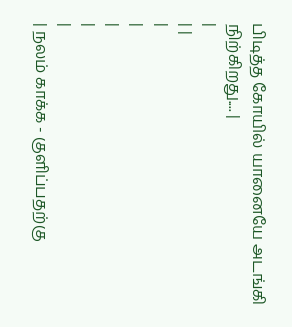பிடித்த கோயில் யானையே அடங்கி நிற்கிறது.... |
|
| |
|
|
|
|
|
| நலம் காக்க - குளிப்பதற்கு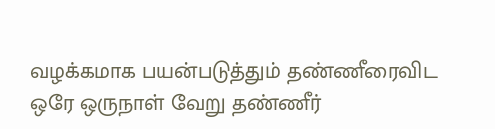வழக்கமாக பயன்படுத்தும் தண்ணீரைவிட ஒரே ஒருநாள் வேறு தண்ணீர்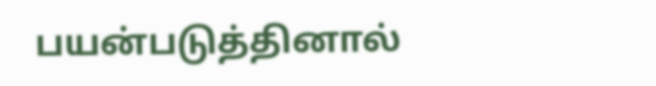பயன்படுத்தினால்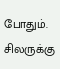போதும். சிலருக்கு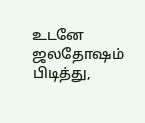உடனே ஜலதோஷம் பிடித்து,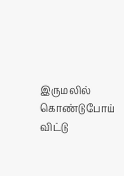இருமலில் கொண்டுபோய் விட்டு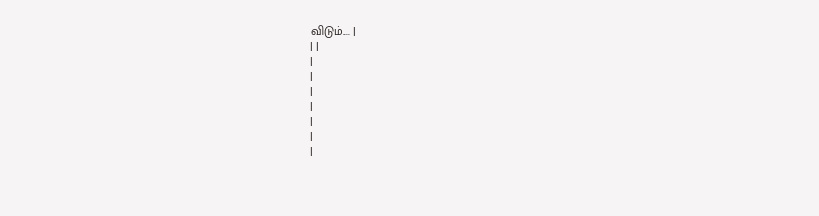விடும்.... |
| |
|
|
|
|
|
|
|